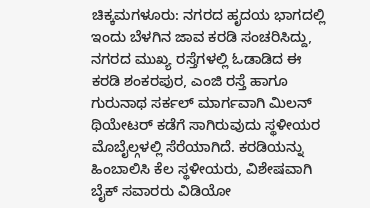ಚಿಕ್ಕಮಗಳೂರು: ನಗರದ ಹೃದಯ ಭಾಗದಲ್ಲಿ ಇಂದು ಬೆಳಗಿನ ಜಾವ ಕರಡಿ ಸಂಚರಿಸಿದ್ದು, ನಗರದ ಮುಖ್ಯ ರಸ್ತೆಗಳಲ್ಲಿ ಓಡಾಡಿದ ಈ ಕರಡಿ ಶಂಕರಪುರ, ಎಂಜಿ ರಸ್ತೆ ಹಾಗೂ ಗುರುನಾಥ ಸರ್ಕಲ್ ಮಾರ್ಗವಾಗಿ ಮಿಲನ್ ಥಿಯೇಟರ್ ಕಡೆಗೆ ಸಾಗಿರುವುದು ಸ್ಥಳೀಯರ ಮೊಬೈಲ್ಗಳಲ್ಲಿ ಸೆರೆಯಾಗಿದೆ. ಕರಡಿಯನ್ನು ಹಿಂಬಾಲಿಸಿ ಕೆಲ ಸ್ಥಳೀಯರು, ವಿಶೇಷವಾಗಿ ಬೈಕ್ ಸವಾರರು ವಿಡಿಯೋ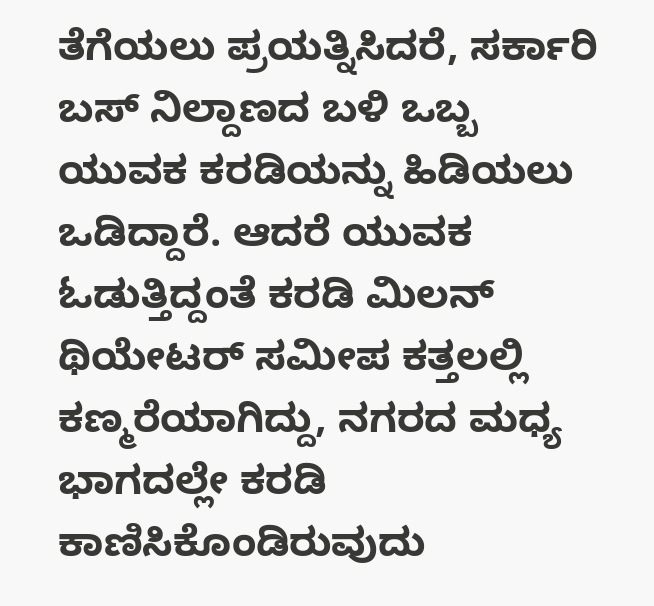ತೆಗೆಯಲು ಪ್ರಯತ್ನಿಸಿದರೆ, ಸರ್ಕಾರಿ ಬಸ್ ನಿಲ್ದಾಣದ ಬಳಿ ಒಬ್ಬ ಯುವಕ ಕರಡಿಯನ್ನು ಹಿಡಿಯಲು ಒಡಿದ್ದಾರೆ. ಆದರೆ ಯುವಕ ಓಡುತ್ತಿದ್ದಂತೆ ಕರಡಿ ಮಿಲನ್ ಥಿಯೇಟರ್ ಸಮೀಪ ಕತ್ತಲಲ್ಲಿ ಕಣ್ಮರೆಯಾಗಿದ್ದು, ನಗರದ ಮಧ್ಯ ಭಾಗದಲ್ಲೇ ಕರಡಿ ಕಾಣಿಸಿಕೊಂಡಿರುವುದು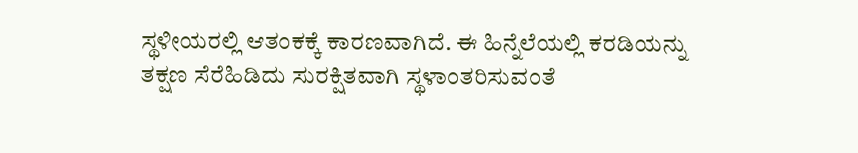ಸ್ಥಳೀಯರಲ್ಲಿ ಆತಂಕಕ್ಕೆ ಕಾರಣವಾಗಿದೆ. ಈ ಹಿನ್ನೆಲೆಯಲ್ಲಿ ಕರಡಿಯನ್ನು ತಕ್ಷಣ ಸೆರೆಹಿಡಿದು ಸುರಕ್ಷಿತವಾಗಿ ಸ್ಥಳಾಂತರಿಸುವಂತೆ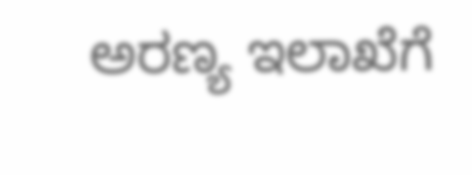ಅರಣ್ಯ ಇಲಾಖೆಗೆ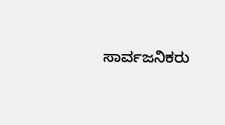ಸಾರ್ವಜನಿಕರು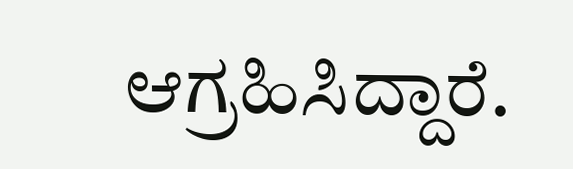ಆಗ್ರಹಿಸಿದ್ದಾರೆ.